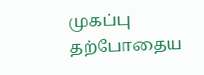முகப்பு
தற்போதைய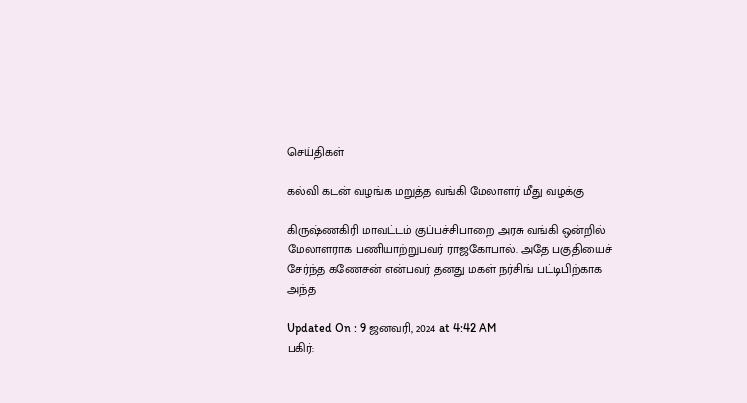செய்திகள்

கல்வி கடன் வழங்க மறுத்த வங்கி மேலாளர் மீது வழக்கு

கிருஷ்ணகிரி மாவட்டம் குப்பச்சிபாறை அரசு வங்கி ஒன்றில் மேலாளராக பணியாற்றுபவர் ராஜகோபால். அதே பகுதியைச் சேர்ந்த கணேசன் என்பவர் தனது மகள் நர்சிங் பட்டிபிற்காக அந்த

Updated On : 9 ஜனவரி, 2024 at 4:42 AM
பகிர்: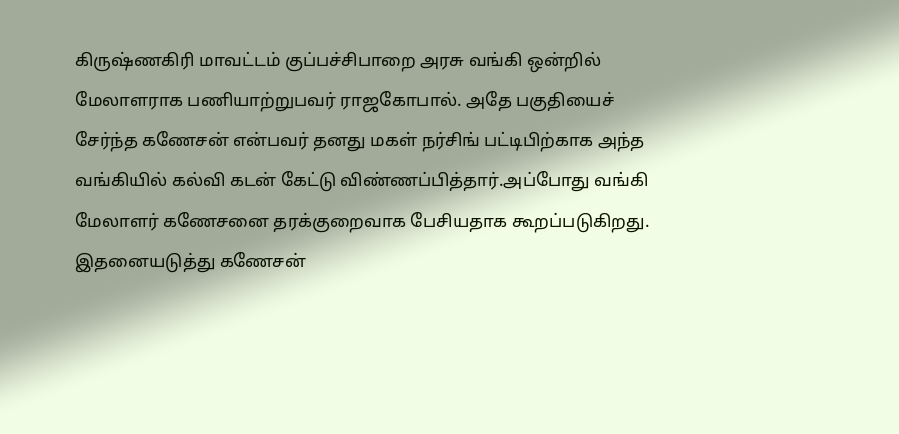கிருஷ்ணகிரி மாவட்டம் குப்பச்சிபாறை அரசு வங்கி ஒன்றில் மேலாளராக பணியாற்றுபவர் ராஜகோபால். அதே பகுதியைச் சேர்ந்த கணேசன் என்பவர் தனது மகள் நர்சிங் பட்டிபிற்காக அந்த வங்கியில் கல்வி கடன் கேட்டு விண்ணப்பித்தார்.அப்போது வங்கி மேலாளர் கணேசனை தரக்குறைவாக பேசியதாக கூறப்படுகிறது. இதனையடுத்து கணேசன்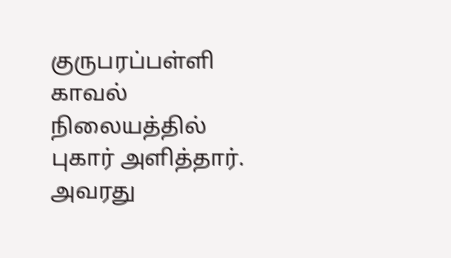குருபரப்பள்ளி காவல் நிலையத்தில் புகார் அளித்தார். அவரது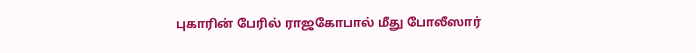புகாரின் பேரில் ராஜகோபால் மீது போலீஸார்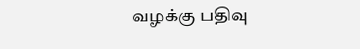வழக்கு பதிவு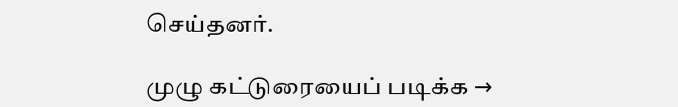செய்தனர்.

முழு கட்டுரையைப் படிக்க →